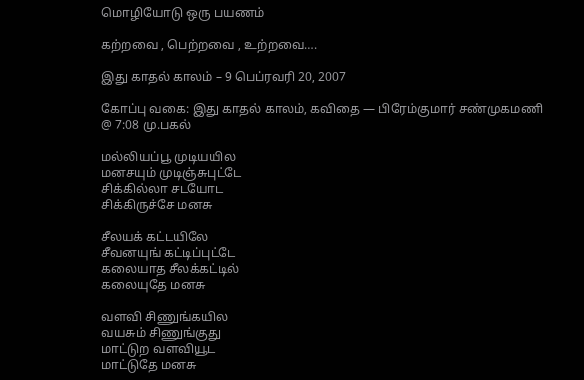மொழியோடு ஒரு பயணம்

கற்றவை , பெற்றவை , உற்றவை….

இது காத‌ல் கால‌ம் – 9 பெப்ரவரி 20, 2007

கோப்பு வகை: இது காதல் காலம், கவிதை — பிரேம்குமார் சண்முகமணி @ 7:08 மு.பகல்

மல்லியப்பூ முடியயில‌
மனச‌யும் முடிஞ்சுபுட்டே
சிக்கில்லா சடயோட‌
சிக்கிருச்சே மனசு

சீலயக் கட்டயிலே
சீவனயுங் கட்டிப்புட்டே
க‌லையாத‌ சீல‌க்க‌ட்டில்
க‌லையுதே ம‌ன‌சு

வ‌ள‌வி சிணுங்க‌யில
வ‌ய‌சும் சிணுங்குது
மாட்டுற‌ வ‌ள‌வியூட‌
மாட்டுதே ம‌ன‌சு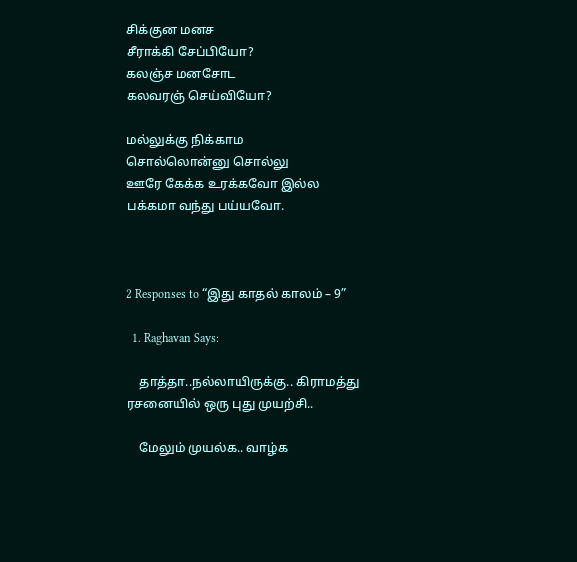சிக்குன மனச
சீராக்கி சேப்பியோ?
கலஞ்ச மனசோட‌
க‌ல‌வ‌ர‌ஞ் செய்வியோ?

மல்லுக்கு நிக்காம
சொல்லொன்னு சொல்லு
ஊரே கேக்க உரக்கவோ இல்ல‌
பக்கமா வந்து பய்யவோ.



2 Responses to “இது காத‌ல் கால‌ம் – 9”

  1. Raghavan Says:

    தாத்தா..நல்லாயிருக்கு.. கிராமத்து ரசனையில் ஒரு புது முயற்சி..

    மேலும் முயல்க.. வாழ்க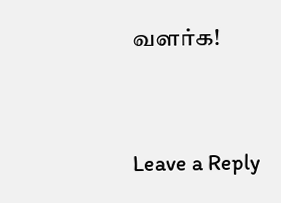வளர்க!


Leave a Reply